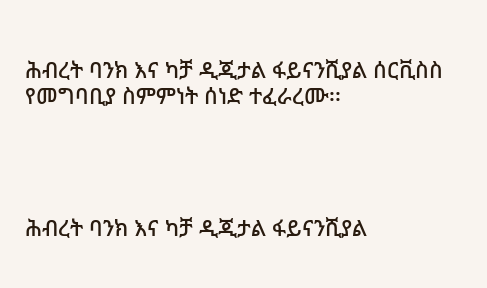ሕብረት ባንክ እና ካቻ ዲጂታል ፋይናንሺያል ሰርቪስስ የመግባቢያ ስምምነት ሰነድ ተፈራረሙ፡፡




ሕብረት ባንክ እና ካቻ ዲጂታል ፋይናንሺያል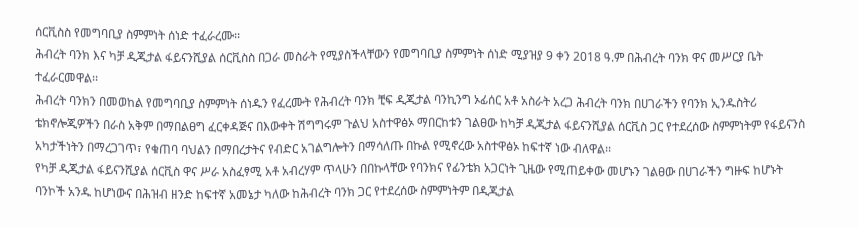ሰርቪስስ የመግባቢያ ስምምነት ሰነድ ተፈራረሙ፡፡
ሕብረት ባንክ እና ካቻ ዲጂታል ፋይናንሺያል ሰርቪስስ በጋራ መስራት የሚያስችላቸውን የመግባቢያ ስምምነት ሰነድ ሚያዝያ 9 ቀን 2018 ዓ.ም በሕብረት ባንክ ዋና መሥርያ ቤት ተፈራርመዋል፡፡
ሕብረት ባንክን በመወከል የመግባቢያ ስምምነት ሰነዱን የፈረሙት የሕብረት ባንክ ቺፍ ዲጂታል ባንኪንግ ኦፊሰር አቶ አስራት አረጋ ሕብረት ባንክ በሀገራችን የባንክ ኢንዱስትሪ ቴክኖሎጂዎችን በራስ አቅም በማበልፀግ ፈርቀዳጅና በእውቀት ሽግግሩም ጉልህ አስተዋፅኦ ማበርከቱን ገልፀው ከካቻ ዲጂታል ፋይናንሺያል ሰርቪስ ጋር የተደረሰው ስምምነትም የፋይናንስ አካታችነትን በማረጋገጥ፣ የቁጠባ ባህልን በማበረታትና የብድር አገልግሎትን በማሳለጡ በኩል የሚኖረው አስተዋፅኦ ከፍተኛ ነው ብለዋል፡፡
የካቻ ዲጂታል ፋይናንሺያል ሰርቪስ ዋና ሥራ አስፈፃሚ አቶ አብረሃም ጥላሁን በበኩላቸው የባንክና የፊንቴክ አጋርነት ጊዜው የሚጠይቀው መሆኑን ገልፀው በሀገራችን ግዙፍ ከሆኑት ባንኮች አንዱ ከሆነውና በሕዝብ ዘንድ ከፍተኛ አመኔታ ካለው ከሕብረት ባንክ ጋር የተደረሰው ስምምነትም በዲጂታል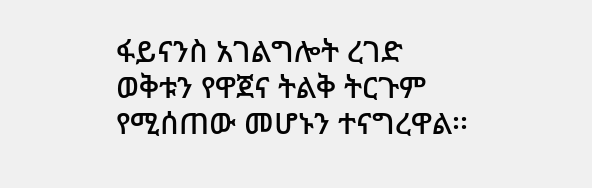ፋይናንስ አገልግሎት ረገድ ወቅቱን የዋጀና ትልቅ ትርጉም የሚሰጠው መሆኑን ተናግረዋል፡፡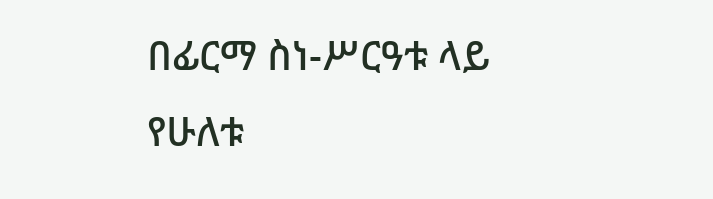በፊርማ ስነ-ሥርዓቱ ላይ የሁለቱ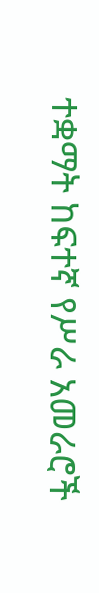ተቋማት ከፍተኛ የሥራ አመራሮች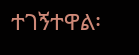ተገኝተዋል፡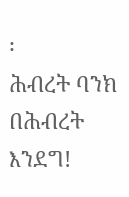፡
ሕብረት ባንክ
በሕብረት እንደግ!